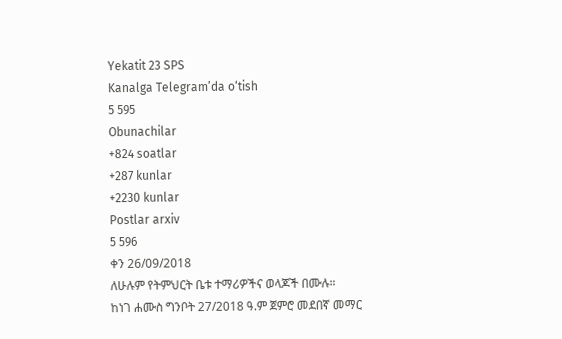Yekatit 23 SPS
Kanalga Telegram’da o‘tish
5 595
Obunachilar
+824 soatlar
+287 kunlar
+2230 kunlar
Postlar arxiv
5 596
ቀን 26/09/2018
ለሁሉም የትምህርት ቤቱ ተማሪዎችና ወላጆች በሙሉ።
ከነገ ሐሙስ ግንቦት 27/2018 ዓ.ም ጀምሮ መደበኛ መማር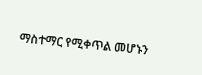ማስተማር የሚቀጥል መሆኑን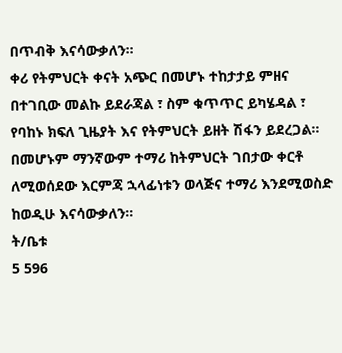በጥብቅ እናሳውቃለን።
ቀሪ የትምህርት ቀናት አጭር በመሆኑ ተከታታይ ምዘና በተገቢው መልኩ ይደራጃል ፣ ስም ቁጥጥር ይካሄዳል ፣ የባከኑ ክፍለ ጊዜያት እና የትምህርት ይዘት ሽፋን ይደረጋል።
በመሆኑም ማንኛውም ተማሪ ከትምህርት ገበታው ቀርቶ ለሚወሰደው እርምጃ ኋላፊነቱን ወላጅና ተማሪ እንደሚወስድ ከወዲሁ እናሳውቃለን።
ት/ቤቱ
5 596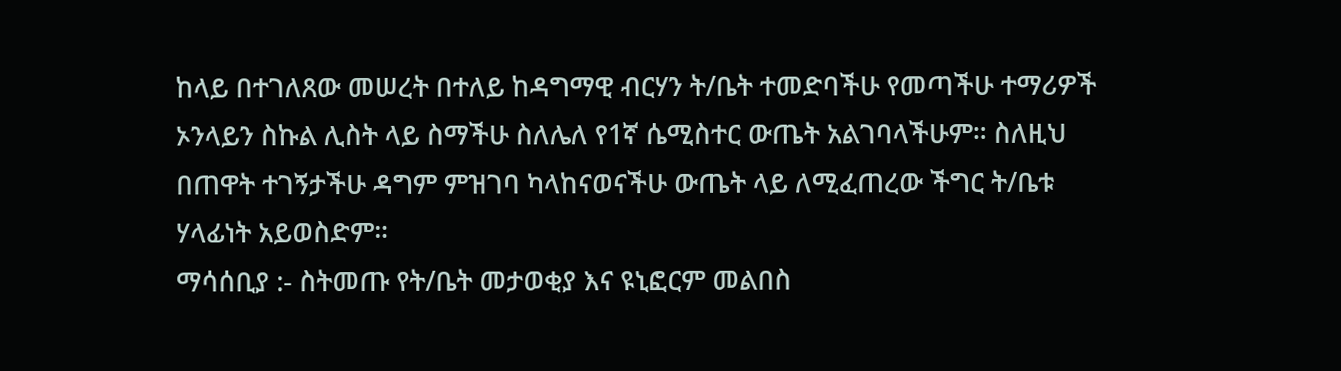ከላይ በተገለጸው መሠረት በተለይ ከዳግማዊ ብርሃን ት/ቤት ተመድባችሁ የመጣችሁ ተማሪዎች ኦንላይን ስኩል ሊስት ላይ ስማችሁ ስለሌለ የ1ኛ ሴሚስተር ውጤት አልገባላችሁም። ስለዚህ በጠዋት ተገኝታችሁ ዳግም ምዝገባ ካላከናወናችሁ ውጤት ላይ ለሚፈጠረው ችግር ት/ቤቱ ሃላፊነት አይወስድም።
ማሳሰቢያ :- ስትመጡ የት/ቤት መታወቂያ እና ዩኒፎርም መልበስ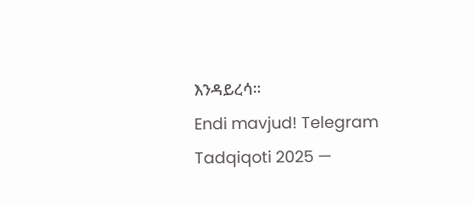እንዳይረሳ።
Endi mavjud! Telegram Tadqiqoti 2025 —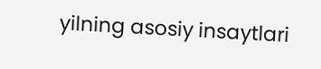yilning asosiy insaytlari